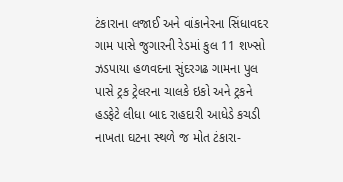ટંકારાના લજાઈ અને વાંકાનેરના સિંધાવદર ગામ પાસે જુગારની રેડમાં કુલ 11 શખ્સો ઝડપાયા હળવદના સુંદરગઢ ગામના પુલ પાસે ટ્રક ટ્રેલરના ચાલકે ઇકો અને ટ્રકને હડફેટે લીધા બાદ રાહદારી આધેડે કચડી નાખતા ઘટના સ્થળે જ મોત ટંકારા-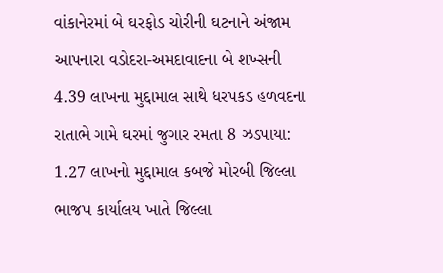વાંકાનેરમાં બે ઘરફોડ ચોરીની ઘટનાને અંજામ આપનારા વડોદરા-અમદાવાદના બે શખ્સની 4.39 લાખના મુદ્દામાલ સાથે ધરપકડ હળવદના રાતાભે ગામે ઘરમાં જુગાર રમતા 8 ઝડપાયા: 1.27 લાખનો મુદ્દામાલ કબજે મોરબી જિલ્લા ભાજપ કાર્યાલય ખાતે જિલ્લા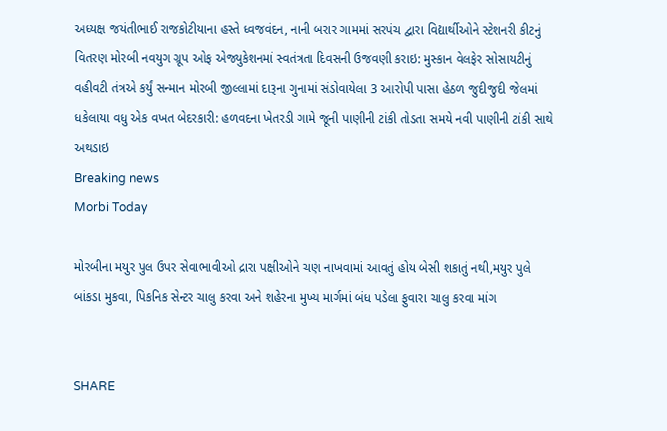અધ્યક્ષ જયંતીભાઈ રાજકોટીયાના હસ્તે ધ્વજવંદન, નાની બરાર ગામમાં સરપંચ દ્વારા વિદ્યાર્થીઓને સ્ટેશનરી કીટનું વિતરણ મોરબી નવયુગ ગ્રૂપ ઓફ એજ્યુકેશનમાં સ્વતંત્રતા દિવસની ઉજવણી કરાઇ: મુસ્કાન વેલફેર સોસાયટીનું વહીવટી તંત્રએ કર્યું સન્માન મોરબી જીલ્લામાં દારૂના ગુનામાં સંડોવાયેલા 3 આરોપી પાસા હેઠળ જુદીજુદી જેલમાં ધકેલાયા વધુ એક વખત બેદરકારી: હળવદના ખેતરડી ગામે જૂની પાણીની ટાંકી તોડતા સમયે નવી પાણીની ટાંકી સાથે અથડાઇ
Breaking news
Morbi Today

મોરબીના મયુર પુલ ઉપર સેવાભાવીઓ દ્રારા પક્ષીઓને ચણ નાખવામાં આવતું હોય બેસી શકાતું નથી,મયુર પુલે બાંકડા મુકવા, પિકનિક સેન્ટર ચાલુ કરવા અને શહેરના મુખ્ય માર્ગમાં બંધ પડેલા ફુવારા ચાલુ કરવા માંગ


SHARE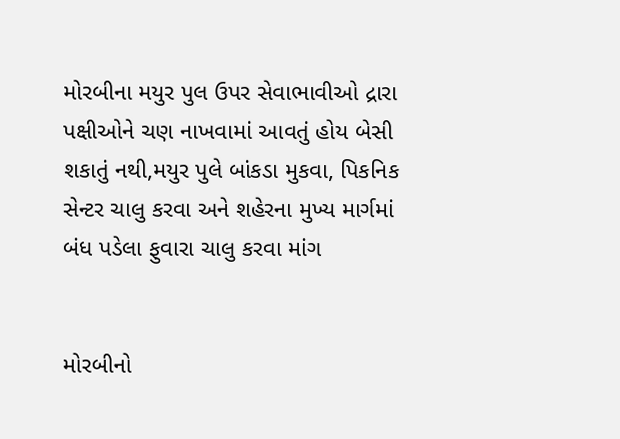મોરબીના મયુર પુલ ઉપર સેવાભાવીઓ દ્રારા પક્ષીઓને ચણ નાખવામાં આવતું હોય બેસી શકાતું નથી,મયુર પુલે બાંકડા મુકવા, પિકનિક સેન્ટર ચાલુ કરવા અને શહેરના મુખ્ય માર્ગમાં બંધ પડેલા ફુવારા ચાલુ કરવા માંગ


મોરબીનો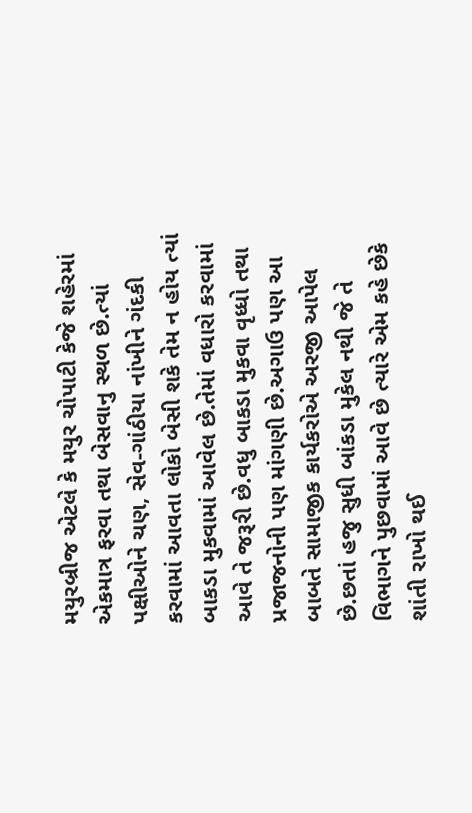મયુરબ્રીજ એટલે કે મયુર ચોપાટી કેજે શહેરમાં એકમાત્ર ફરવા તથા બેસવાનુ સ્થળ છે.ત્યાં પક્ષીઓને ચણ, સેવ-ગાંઠીયા નાંખીને ગંદકી કરવામાં આવતા લોકો બેસી શકે તેમ ન હોય ત્યાં બાકડા મુકવામાં આવેલ છે.તેમાં વધારો કરવામાં આવે તે જરૂરી છે.વધુ બાકડા મુકવા વૃધ્ધો તથા પ્રજાજનોની પણ માંગણી છે.અગાઉ પણ આ બાબતે સામાજીક કાર્યકરોએ અરજી આપેલ છે.છતાં હજુ સુધી બાંકડા મુકેલ નથી જે તે વિભાગને પુછવામાં આવે છે ત્યારે એમ કહે છેકે શાંતી રાખો થઈ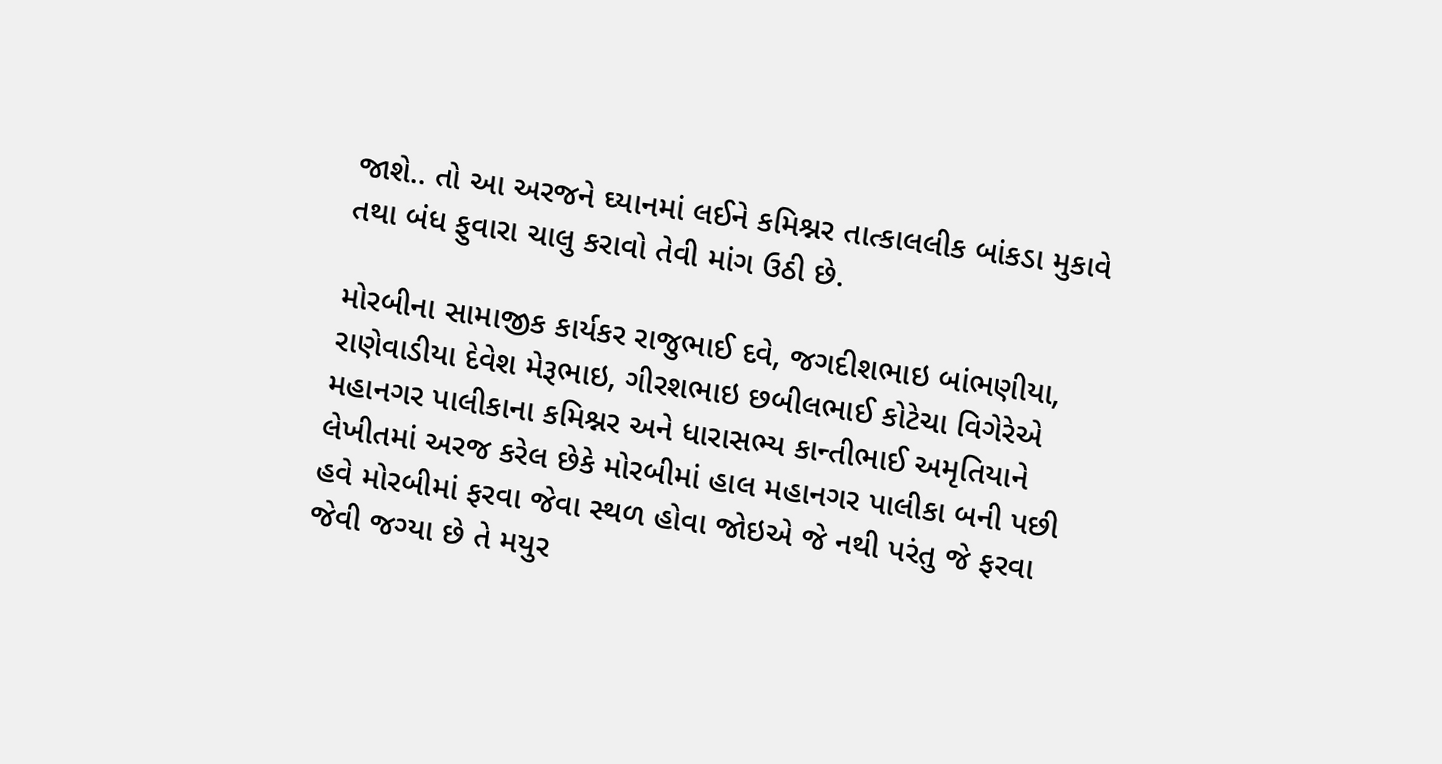જાશે.. તો આ અરજને ઘ્યાનમાં લઈને કમિશ્નર તાત્કાલલીક બાંકડા મુકાવે તથા બંધ ફુવારા ચાલુ કરાવો તેવી માંગ ઉઠી છે.

મોરબીના સામાજીક કાર્યકર રાજુભાઈ દવે, જગદીશભાઇ બાંભણીયા, રાણેવાડીયા દેવેશ મેરૂભાઇ, ગીરશભાઇ છબીલભાઈ કોટેચા વિગેરેએ મહાનગર પાલીકાના કમિશ્નર અને ધારાસભ્ય કાન્તીભાઈ અમૃતિયાને લેખીતમાં અરજ કરેલ છેકે મોરબીમાં હાલ મહાનગર પાલીકા બની પછી હવે મોરબીમાં ફરવા જેવા સ્થળ હોવા જોઇએ જે નથી પરંતુ જે ફરવા જેવી જગ્યા છે તે મયુર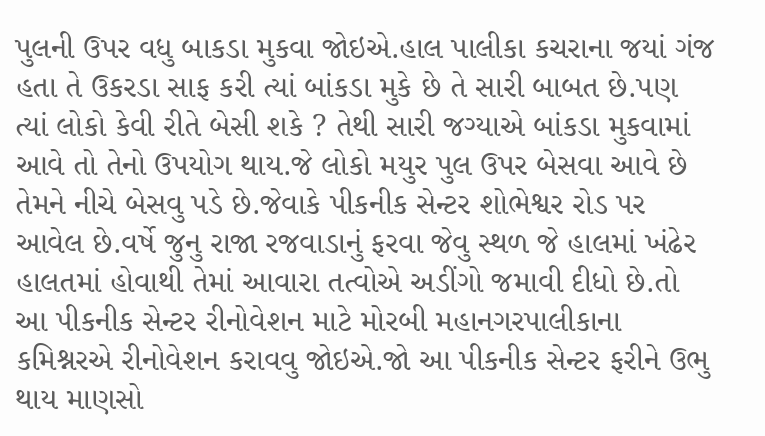પુલની ઉપર વધુ બાકડા મુકવા જોઇએ.હાલ પાલીકા કચરાના જયાં ગંજ હતા તે ઉકરડા સાફ કરી ત્યાં બાંકડા મુકે છે તે સારી બાબત છે.પણ ત્યાં લોકો કેવી રીતે બેસી શકે ? તેથી સારી જગ્યાએ બાંકડા મુકવામાં આવે તો તેનો ઉપયોગ થાય.જે લોકો મયુર પુલ ઉપર બેસવા આવે છે તેમને નીચે બેસવુ પડે છે.જેવાકે પીકનીક સેન્ટર શોભેશ્વર રોડ પર આવેલ છે.વર્ષે જુનુ રાજા રજવાડાનું ફરવા જેવુ સ્થળ જે હાલમાં ખંઢેર હાલતમાં હોવાથી તેમાં આવારા તત્વોએ અડીંગો જમાવી દીધો છે.તો આ પીકનીક સેન્ટર રીનોવેશન માટે મોરબી મહાનગરપાલીકાના કમિશ્નરએ રીનોવેશન કરાવવુ જોઇએ.જો આ પીકનીક સેન્ટર ફરીને ઉભુ થાય માણસો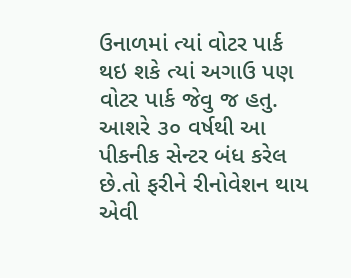ઉનાળમાં ત્યાં વોટર પાર્ક થઇ શકે ત્યાં અગાઉ પણ વોટર પાર્ક જેવુ જ હતુ. આશરે ૩૦ વર્ષથી આ પીકનીક સેન્ટર બંધ કરેલ છે.તો ફરીને રીનોવેશન થાય એવી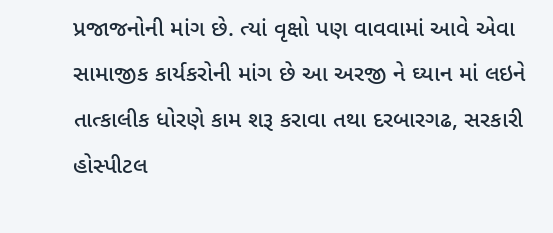પ્રજાજનોની માંગ છે. ત્યાં વૃક્ષો પણ વાવવામાં આવે એવા સામાજીક કાર્યકરોની માંગ છે આ અરજી ને ઘ્યાન માં લઇને તાત્કાલીક ધોરણે કામ શરૂ કરાવા તથા દરબારગઢ, સરકારી હોસ્પીટલ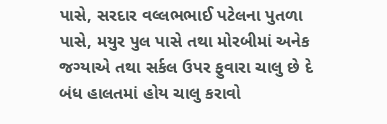પાસે, સરદાર વલ્લભભાઈ પટેલના પુતળા પાસે, મયુર પુલ પાસે તથા મોરબીમાં અનેક જગ્યાએ તથા સર્કલ ઉપર ફુવારા ચાલુ છે દે બંધ હાલતમાં હોય ચાલુ કરાવો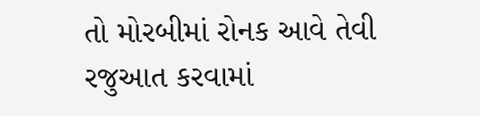તો મોરબીમાં રોનક આવે તેવી રજુઆત કરવામાં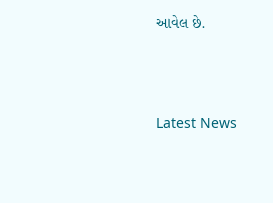આવેલ છે.





Latest News